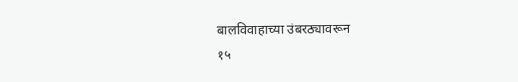बालविवाहाच्या उंबरठ्यावरून
१५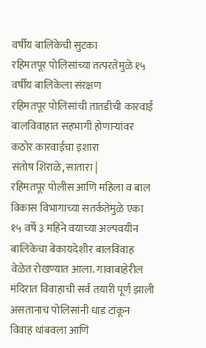वर्षीय बालिकेची सुटका
रहिमतपूर पोलिसांच्या तत्परतेमुळे १५ वर्षीय बालिकेला संरक्षण
रहिमतपूर पोलिसांची तातडीची कारवाई
बालविवाहात सहभागी होणाऱ्यांवर कठोर कारवाईचा इशारा
संतोष शिराळे, सातारा |
रहिमतपूर पोलीस आणि महिला व बाल विकास विभागाच्या सतर्कतेमुळे एका १५ वर्षे ३ महिने वयाच्या अल्पवयीन बालिकेचा बेकायदेशीर बालविवाह वेळेत रोखण्यात आला. गावाबाहेरील मंदिरात विवाहाची सर्व तयारी पूर्ण झाली असतानाच पोलिसांनी धाड टाकून विवाह थांबवला आणि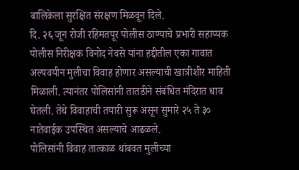बालिकेला सुरक्षित संरक्षण मिळवून दिले.
दि. २६ जून रोजी रहिमतपूर पोलीस ठाण्याचे प्रभारी सहाय्यक पोलीस निरीक्षक विनोद नेवसे यांना हद्दीतील एका गावात अल्पवयीन मुलीचा विवाह होणार असल्याची खात्रीशीर माहिती मिळाली. त्यानंतर पोलिसांनी तातडीने संबंधित मंदिरात धाव घेतली. तेथे विवाहाची तयारी सुरू असून सुमारे २५ ते ३० नातेवाईक उपस्थित असल्याचे आढळले.
पोलिसांनी विवाह तात्काळ थांबवत मुलीच्या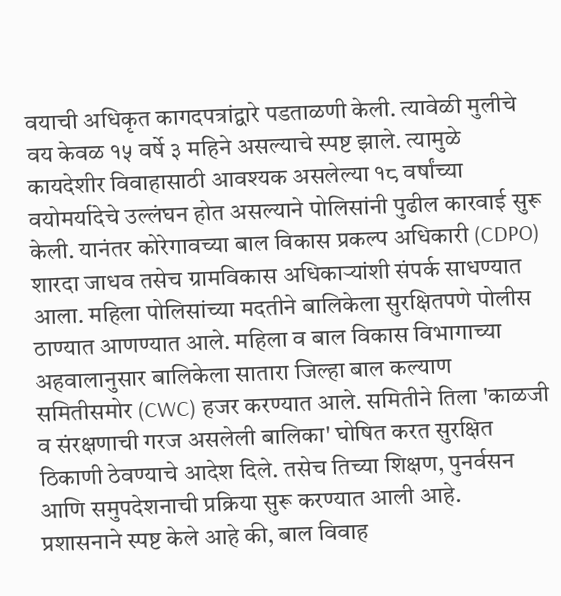वयाची अधिकृत कागदपत्रांद्वारे पडताळणी केली. त्यावेळी मुलीचे वय केवळ १५ वर्षे ३ महिने असल्याचे स्पष्ट झाले. त्यामुळे कायदेशीर विवाहासाठी आवश्यक असलेल्या १८ वर्षांच्या वयोमर्यादेचे उल्लंघन होत असल्याने पोलिसांनी पुढील कारवाई सुरू केली. यानंतर कोरेगावच्या बाल विकास प्रकल्प अधिकारी (CDPO) शारदा जाधव तसेच ग्रामविकास अधिकाऱ्यांशी संपर्क साधण्यात आला. महिला पोलिसांच्या मदतीने बालिकेला सुरक्षितपणे पोलीस ठाण्यात आणण्यात आले. महिला व बाल विकास विभागाच्या अहवालानुसार बालिकेला सातारा जिल्हा बाल कल्याण समितीसमोर (CWC) हजर करण्यात आले. समितीने तिला 'काळजी व संरक्षणाची गरज असलेली बालिका' घोषित करत सुरक्षित ठिकाणी ठेवण्याचे आदेश दिले. तसेच तिच्या शिक्षण, पुनर्वसन आणि समुपदेशनाची प्रक्रिया सुरू करण्यात आली आहे.
प्रशासनाने स्पष्ट केले आहे की, बाल विवाह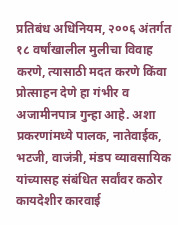प्रतिबंध अधिनियम, २००६ अंतर्गत १८ वर्षांखालील मुलीचा विवाह करणे, त्यासाठी मदत करणे किंवा प्रोत्साहन देणे हा गंभीर व अजामीनपात्र गुन्हा आहे. अशा प्रकरणांमध्ये पालक, नातेवाईक, भटजी, वाजंत्री, मंडप व्यावसायिक यांच्यासह संबंधित सर्वांवर कठोर कायदेशीर कारवाई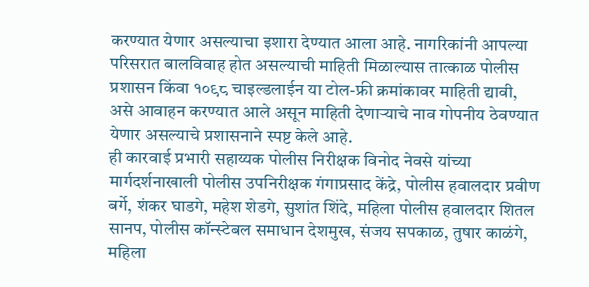करण्यात येणार असल्याचा इशारा देण्यात आला आहे. नागरिकांनी आपल्या परिसरात बालविवाह होत असल्याची माहिती मिळाल्यास तात्काळ पोलीस प्रशासन किंवा १०९८ चाइल्डलाईन या टोल-फ्री क्रमांकावर माहिती द्यावी, असे आवाहन करण्यात आले असून माहिती देणाऱ्याचे नाव गोपनीय ठेवण्यात येणार असल्याचे प्रशासनाने स्पष्ट केले आहे.
ही कारवाई प्रभारी सहाय्यक पोलीस निरीक्षक विनोद नेवसे यांच्या मार्गदर्शनाखाली पोलीस उपनिरीक्षक गंगाप्रसाद केंद्रे, पोलीस हवालदार प्रवीण बर्गे, शंकर घाडगे, महेश शेडगे, सुशांत शिंदे, महिला पोलीस हवालदार शितल सानप, पोलीस कॉन्स्टेबल समाधान देशमुख, संजय सपकाळ, तुषार काळंगे, महिला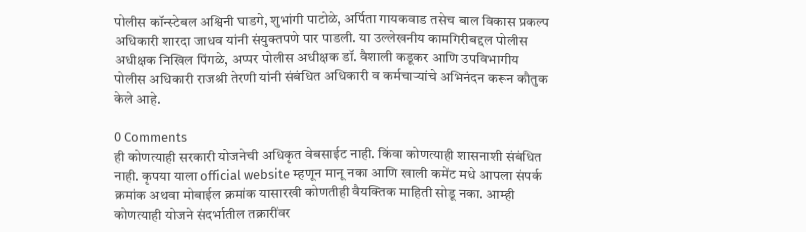पोलीस कॉन्स्टेबल अश्विनी घाडगे, शुभांगी पाटोळे, अर्पिता गायकवाड तसेच बाल विकास प्रकल्प अधिकारी शारदा जाधव यांनी संयुक्तपणे पार पाडली. या उल्लेखनीय कामगिरीबद्दल पोलीस अधीक्षक निखिल पिंगळे, अप्पर पोलीस अधीक्षक डॉ. वैशाली कडूकर आणि उपविभागीय पोलीस अधिकारी राजश्री तेरणी यांनी संबंधित अधिकारी व कर्मचाऱ्यांचे अभिनंदन करून कौतुक केले आहे.

0 Comments
ही कोणत्याही सरकारी योजनेची अधिकृत वेबसाईट नाही. किंवा कोणत्याही शासनाशी संबंधित नाही. कृपया याला official website म्हणून मानू नका आणि खाली कमेंट मधे आपला संपर्क क्रमांक अथवा मोबाईल क्रमांक यासारखी कोणतीही वैयक्तिक माहिती सोडू नका. आम्ही कोणत्याही योजने संदर्भातील तक्रारींवर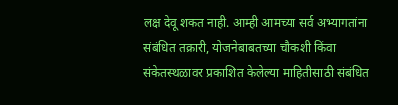लक्ष देवू शकत नाही. आम्ही आमच्या सर्व अभ्यागतांना संबंधित तक्रारी, योजनेबाबतच्या चौकशी किंवा संकेतस्थळावर प्रकाशित केलेल्या माहितीसाठी संबंधित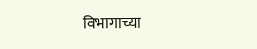विभागाच्या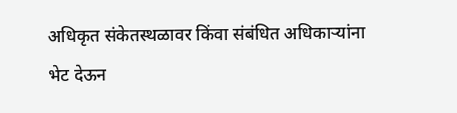अधिकृत संकेतस्थळावर किंवा संबंधित अधिकाऱ्यांना भेट देऊन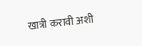खात्री करावी अशी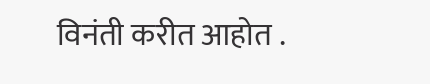विनंती करीत आहोत .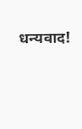धन्यवाद!